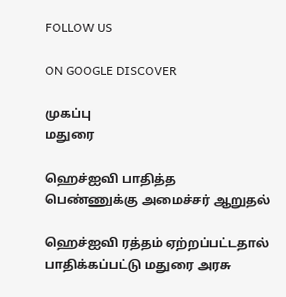FOLLOW US

ON GOOGLE DISCOVER

முகப்பு
மதுரை

ஹெச்ஐவி பாதித்த பெண்ணுக்கு அமைச்சர் ஆறுதல்

ஹெச்ஐவி ரத்தம் ஏற்றப்பட்டதால் பாதிக்கப்பட்டு மதுரை அரசு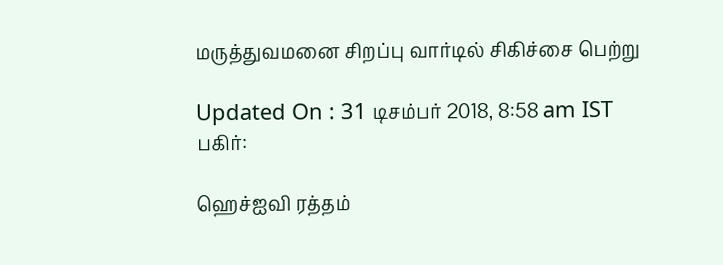மருத்துவமனை சிறப்பு வார்டில் சிகிச்சை பெற்று

Updated On : 31 டிசம்பர் 2018, 8:58 am IST
பகிர்:

ஹெச்ஐவி ரத்தம்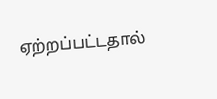ஏற்றப்பட்டதால்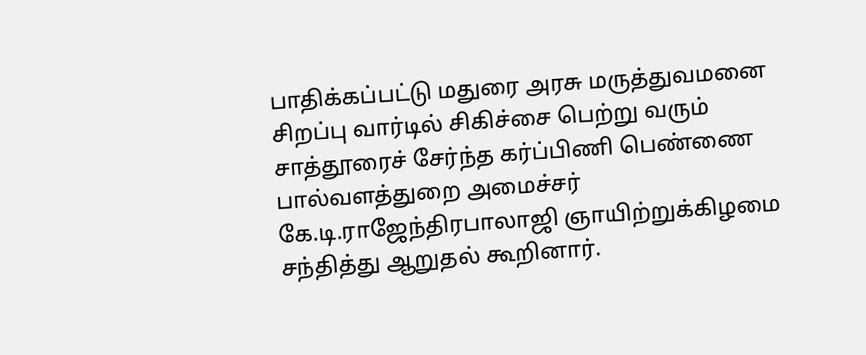பாதிக்கப்பட்டு மதுரை அரசு மருத்துவமனை சிறப்பு வார்டில் சிகிச்சை பெற்று வரும்  சாத்தூரைச் சேர்ந்த கர்ப்பிணி பெண்ணை பால்வளத்துறை அமைச்சர் கே.டி.ராஜேந்திரபாலாஜி ஞாயிற்றுக்கிழமை சந்தித்து ஆறுதல் கூறினார்.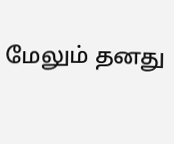மேலும் தனது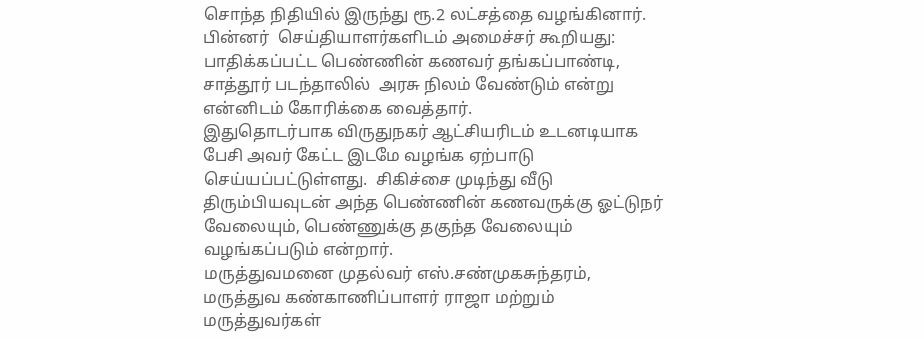சொந்த நிதியில் இருந்து ரூ.2 லட்சத்தை வழங்கினார்.
பின்னர்  செய்தியாளர்களிடம் அமைச்சர் கூறியது:  பாதிக்கப்பட்ட பெண்ணின் கணவர் தங்கப்பாண்டி, சாத்தூர் படந்தாலில்  அரசு நிலம் வேண்டும் என்று என்னிடம் கோரிக்கை வைத்தார்.
இதுதொடர்பாக விருதுநகர் ஆட்சியரிடம் உடனடியாக பேசி அவர் கேட்ட இடமே வழங்க ஏற்பாடு செய்யப்பட்டுள்ளது.  சிகிச்சை முடிந்து வீடு திரும்பியவுடன் அந்த பெண்ணின் கணவருக்கு ஓட்டுநர்  வேலையும், பெண்ணுக்கு தகுந்த வேலையும் வழங்கப்படும் என்றார்.
மருத்துவமனை முதல்வர் எஸ்.சண்முகசுந்தரம், மருத்துவ கண்காணிப்பாளர் ராஜா மற்றும் மருத்துவர்கள்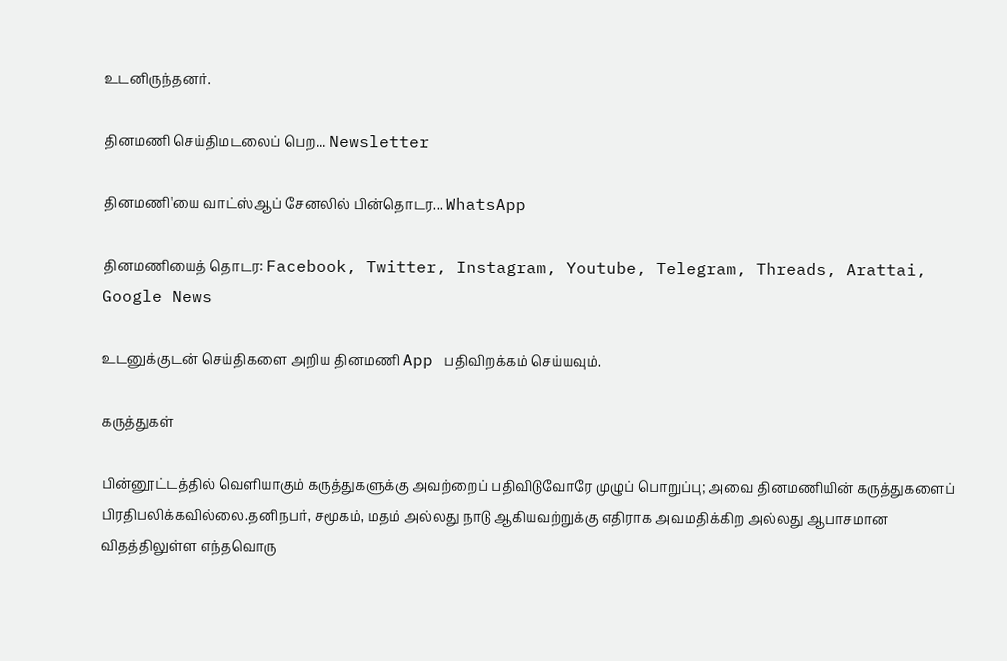உடனிருந்தனர்.

தினமணி செய்திமடலைப் பெற... Newsletter

தினமணி'யை வாட்ஸ்ஆப் சேனலில் பின்தொடர... WhatsApp

தினமணியைத் தொடர: Facebook, Twitter, Instagram, Youtube, Telegram, Threads, Arattai, Google News

உடனுக்குடன் செய்திகளை அறிய தினமணி App பதிவிறக்கம் செய்யவும்.

கருத்துகள்

பின்னூட்டத்தில் வெளியாகும் கருத்துகளுக்கு அவற்றைப் பதிவிடுவோரே முழுப் பொறுப்பு; அவை தினமணியின் கருத்துகளைப் பிரதிபலிக்கவில்லை.தனிநபர், சமூகம், மதம் அல்லது நாடு ஆகியவற்றுக்கு எதிராக அவமதிக்கிற அல்லது ஆபாசமான விதத்திலுள்ள எந்தவொரு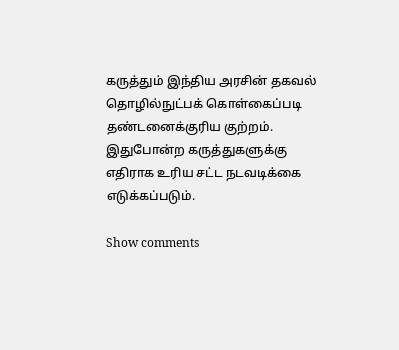கருத்தும் இந்திய அரசின் தகவல் தொழில்நுட்பக் கொள்கைப்படி தண்டனைக்குரிய குற்றம். இதுபோன்ற கருத்துகளுக்கு எதிராக உரிய சட்ட நடவடிக்கை எடுக்கப்படும்.

Show comments